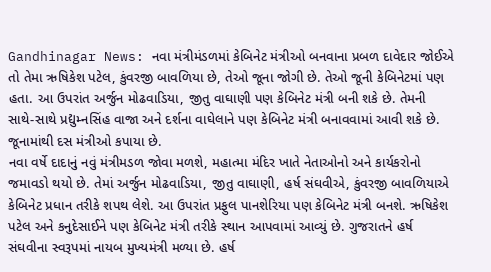Gandhinagar News: નવા મંત્રીમંડળમાં કેબિનેટ મંત્રીઓ બનવાના પ્રબળ દાવેદાર જોઈએ તો તેમા ઋષિકેશ પટેલ, કુંવરજી બાવળિયા છે, તેઓ જૂના જોગી છે. તેઓ જૂની કેબિનેટમાં પણ હતા. આ ઉપરાંત અર્જુન મોઢવાડિયા, જીતુ વાઘાણી પણ કેબિનેટ મંત્રી બની શકે છે. તેમની સાથે-સાથે પ્રદ્યુમ્નસિંહ વાજા અને દર્શના વાઘેલાને પણ કેબિનેટ મંત્રી બનાવવામાં આવી શકે છે. જૂનામાંથી દસ મંત્રીઓ કપાયા છે.
નવા વર્ષે દાદાનું નવું મંત્રીમડળ જોવા મળશે, મહાત્મા મંદિર ખાતે નેતાઓનો અને કાર્યકરોનો જમાવડો થયો છે. તેમાં અર્જુન મોઢવાડિયા, જીતુ વાઘાણી, હર્ષ સંઘવીએ, કુંવરજી બાવળિયાએ કેબિનેટ પ્રધાન તરીકે શપથ લેશે. આ ઉપરાંત પ્રફુલ પાનશેરિયા પણ કેબિનેટ મંત્રી બનશે. ઋષિકેશ પટેલ અને કનુદેસાઈને પણ કેબિનેટ મંત્રી તરીકે સ્થાન આપવામાં આવ્યું છે. ગુજરાતને હર્ષ સંઘવીના સ્વરૂપમાં નાયબ મુખ્યમંત્રી મળ્યા છે. હર્ષ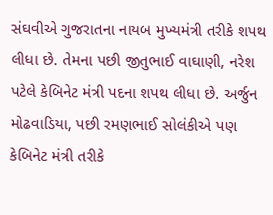સંઘવીએ ગુજરાતના નાયબ મુખ્યમંત્રી તરીકે શપથ લીધા છે. તેમના પછી જીતુભાઈ વાઘાણી, નરેશ પટેલે કેબિનેટ મંત્રી પદના શપથ લીધા છે. અર્જુન મોઢવાડિયા, પછી રમણભાઈ સોલંકીએ પણ કેબિનેટ મંત્રી તરીકે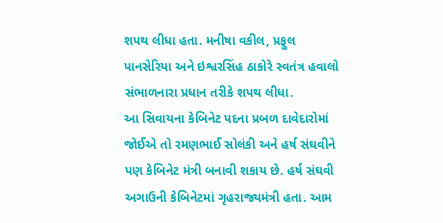શપથ લીધા હતા. મનીષા વકીલ, પ્રફુલ પાનસેરિયા અને ઇશ્વરસિંહ ઠાકોરે સ્વતંત્ર હવાલો સંભાળનારા પ્રધાન તરીકે શપથ લીધા.
આ સિવાયના કેબિનેટ પદના પ્રબળ દાવેદારોમાં જોઈએ તો રમણભાઈ સોલંકી અને હર્ષ સંઘવીને પણ કેબિનેટ મંત્રી બનાવી શકાય છે. હર્ષ સંઘવી અગાઉની કેબિનેટમાં ગૃહરાજ્યમંત્રી હતા. આમ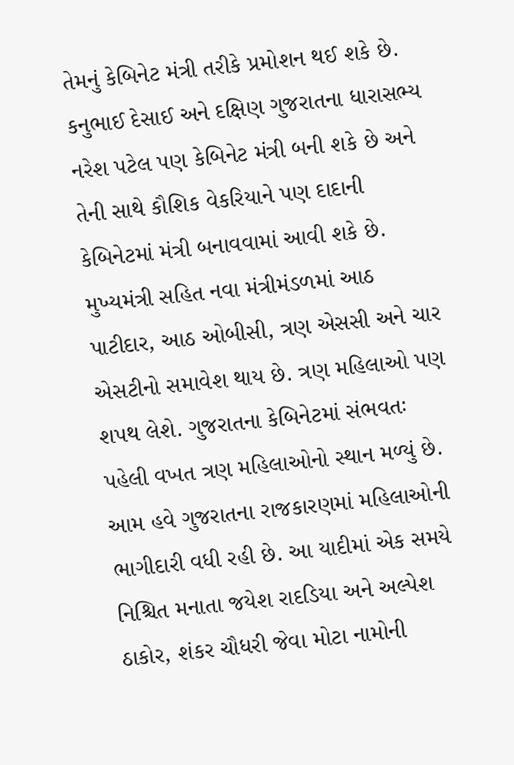તેમનું કેબિનેટ મંત્રી તરીકે પ્રમોશન થઈ શકે છે.
કનુભાઈ દેસાઈ અને દક્ષિણ ગુજરાતના ધારાસભ્ય નરેશ પટેલ પણ કેબિનેટ મંત્રી બની શકે છે અને તેની સાથે કૌશિક વેકરિયાને પણ દાદાની કેબિનેટમાં મંત્રી બનાવવામાં આવી શકે છે.
મુખ્યમંત્રી સહિત નવા મંત્રીમંડળમાં આઠ પાટીદાર, આઠ ઓબીસી, ત્રણ એસસી અને ચાર એસટીનો સમાવેશ થાય છે. ત્રણ મહિલાઓ પણ શપથ લેશે. ગુજરાતના કેબિનેટમાં સંભવતઃ પહેલી વખત ત્રણ મહિલાઓનો સ્થાન મળ્યું છે. આમ હવે ગુજરાતના રાજકારણમાં મહિલાઓની ભાગીદારી વધી રહી છે. આ યાદીમાં એક સમયે નિશ્ચિત મનાતા જયેશ રાદડિયા અને અલ્પેશ ઠાકોર, શંકર ચૌધરી જેવા મોટા નામોની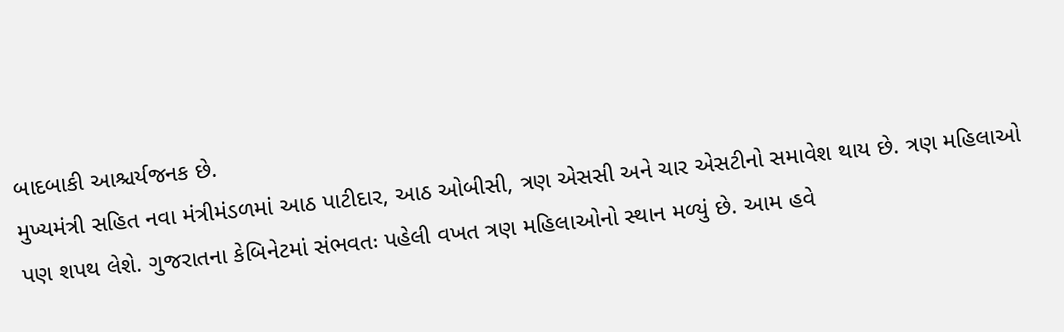બાદબાકી આશ્ચર્યજનક છે.
મુખ્યમંત્રી સહિત નવા મંત્રીમંડળમાં આઠ પાટીદાર, આઠ ઓબીસી, ત્રણ એસસી અને ચાર એસટીનો સમાવેશ થાય છે. ત્રણ મહિલાઓ પણ શપથ લેશે. ગુજરાતના કેબિનેટમાં સંભવતઃ પહેલી વખત ત્રણ મહિલાઓનો સ્થાન મળ્યું છે. આમ હવે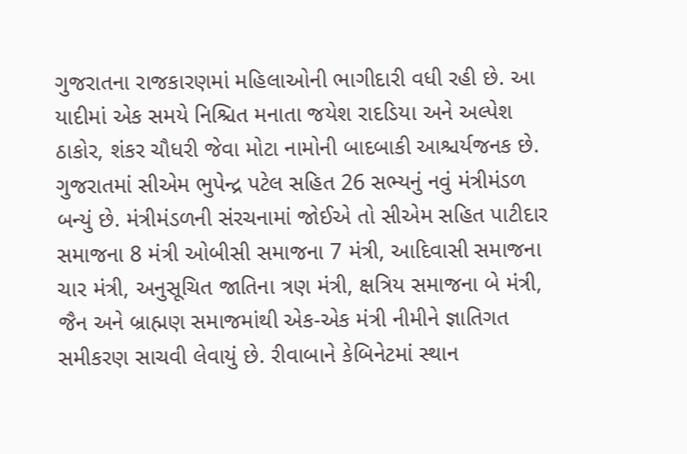ગુજરાતના રાજકારણમાં મહિલાઓની ભાગીદારી વધી રહી છે. આ યાદીમાં એક સમયે નિશ્ચિત મનાતા જયેશ રાદડિયા અને અલ્પેશ ઠાકોર, શંકર ચૌધરી જેવા મોટા નામોની બાદબાકી આશ્ચર્યજનક છે.
ગુજરાતમાં સીએમ ભુપેન્દ્ર પટેલ સહિત 26 સભ્યનું નવું મંત્રીમંડળ બન્યું છે. મંત્રીમંડળની સંરચનામાં જોઈએ તો સીએમ સહિત પાટીદાર સમાજના 8 મંત્રી ઓબીસી સમાજના 7 મંત્રી, આદિવાસી સમાજના ચાર મંત્રી, અનુસૂચિત જાતિના ત્રણ મંત્રી, ક્ષત્રિય સમાજના બે મંત્રી, જૈન અને બ્રાહ્મણ સમાજમાંથી એક-એક મંત્રી નીમીને જ્ઞાતિગત સમીકરણ સાચવી લેવાયું છે. રીવાબાને કેબિનેટમાં સ્થાન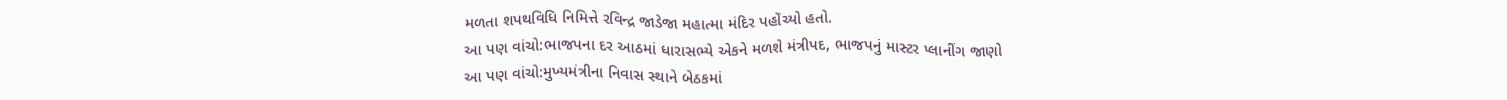મળતા શપથવિધિ નિમિત્તે રવિન્દ્ર જાડેજા મહાત્મા મંદિર પહોંચ્યો હતો.
આ પણ વાંચો:ભાજપના દર આઠમાં ધારાસભ્યે એકને મળશે મંત્રીપદ, ભાજપનું માસ્ટર પ્લાનીંગ જાણો
આ પણ વાંચો:મુખ્યમંત્રીના નિવાસ સ્થાને બેઠકમાં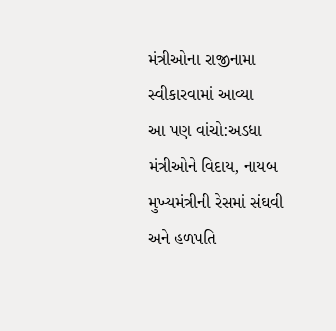મંત્રીઓના રાજીનામા સ્વીકારવામાં આવ્યા
આ પણ વાંચો:અડધા મંત્રીઓને વિદાય, નાયબ મુખ્યમંત્રીની રેસમાં સંઘવી અને હળપતિ